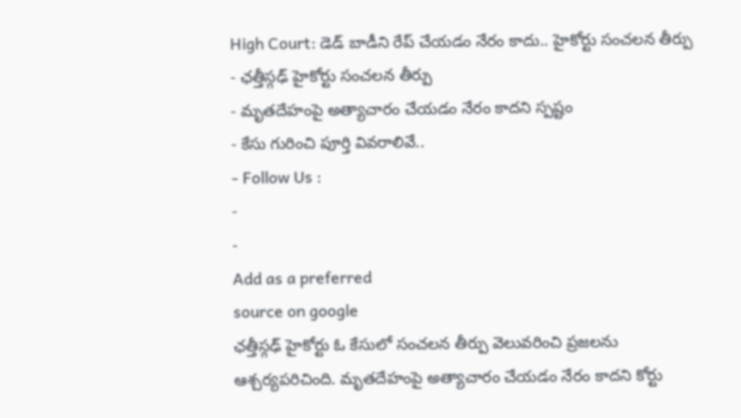High Court: డెడ్ బాడీని రేప్ చేయడం నేరం కాదు.. హైకోర్టు సంచలన తీర్పు
- ఛత్తీస్గఢ్ హైకోర్టు సంచలన తీర్పు
- మృతదేహంపై అత్యాచారం చేయడం నేరం కాదని స్పష్టం
- కేసు గురించి పూర్తి వివరాలివే..
- Follow Us :
-
-
Add as a preferred
source on google
ఛత్తీస్గఢ్ హైకోర్టు ఓ కేసులో సంచలన తీర్పు వెలువరించి ప్రజలను ఆశ్చర్యపరిచింది. మృతదేహంపై అత్యాచారం చేయడం నేరం కాదని కోర్టు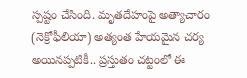స్పష్టం చేసింది. మృతదేహంపై అత్యాచారం (నెక్రోఫీలియా) అత్యంత హేయమైన చర్య అయినప్పటికీ.. ప్రస్తుతం చట్టంలో ఈ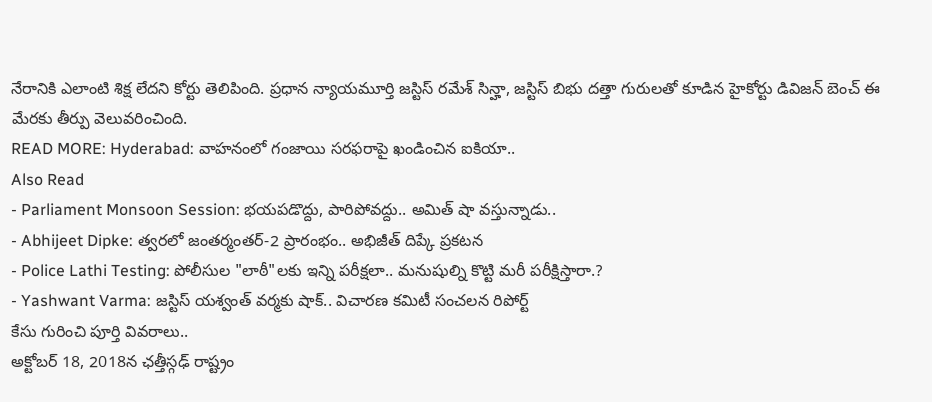నేరానికి ఎలాంటి శిక్ష లేదని కోర్టు తెలిపింది. ప్రధాన న్యాయమూర్తి జస్టిస్ రమేశ్ సిన్హా, జస్టిస్ బిభు దత్తా గురులతో కూడిన హైకోర్టు డివిజన్ బెంచ్ ఈ మేరకు తీర్పు వెలువరించింది.
READ MORE: Hyderabad: వాహనంలో గంజాయి సరఫరాపై ఖండించిన ఐకియా..
Also Read
- Parliament Monsoon Session: భయపడొద్దు, పారిపోవద్దు.. అమిత్ షా వస్తున్నాడు..
- Abhijeet Dipke: త్వరలో జంతర్మంతర్-2 ప్రారంభం.. అభిజీత్ దిప్కే ప్రకటన
- Police Lathi Testing: పోలీసుల "లాఠీ"లకు ఇన్ని పరీక్షలా.. మనుషుల్ని కొట్టి మరీ పరీక్షిస్తారా.?
- Yashwant Varma: జస్టిస్ యశ్వంత్ వర్మకు షాక్.. విచారణ కమిటీ సంచలన రిపోర్ట్
కేసు గురించి పూర్తి వివరాలు..
అక్టోబర్ 18, 2018న ఛత్తీస్గఢ్ రాష్ట్రం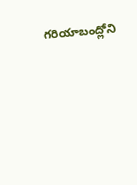గరియాబంద్లోని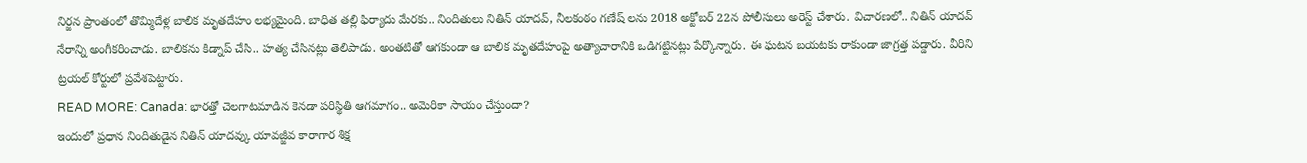నిర్జన ప్రాంతంలో తొమ్మిదేళ్ల బాలిక మృతదేహం లభ్యమైంది. బాధిత తల్లి ఫిర్యాదు మేరకు.. నిందితులు నితిన్ యాదవ్, నీలకంఠం గణేష్ లను 2018 అక్టోబర్ 22న పోలీసులు అరెస్ట్ చేశారు. విచారణలో.. నితిన్ యాదవ్ నేరాన్ని అంగీకరించాడు. బాలికను కిడ్నాప్ చేసి.. హత్య చేసినట్లు తెలిపాడు. అంతటితో ఆగకుండా ఆ బాలిక మృతదేహంపై అత్యాచారానికి ఒడిగట్టినట్లు పేర్కొన్నారు. ఈ ఘటన బయటకు రాకుండా జాగ్రత్త పడ్డారు. వీరిని ట్రయల్ కోర్టులో ప్రవేశపెట్టారు.
READ MORE: Canada: భారత్తో చెలగాటమాడిన కెనడా పరిస్థితి ఆగమాగం.. అమెరికా సాయం చేస్తుందా?
ఇందులో ప్రధాన నిందితుడైన నితిన్ యాదవ్కు యావజ్జీవ కారాగార శిక్ష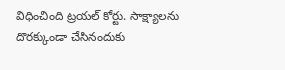విధించింది ట్రయల్ కోర్టు. సాక్ష్యాలను దొరక్కుండా చేసినందుకు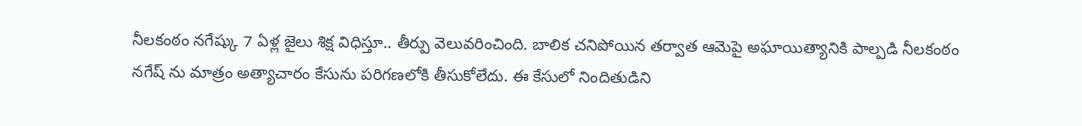నీలకంఠం నగేష్కు 7 ఏళ్ల జైలు శిక్ష విధిస్తూ.. తీర్పు వెలువరించింది. బాలిక చనిపోయిన తర్వాత ఆమెపై అఘాయిత్యానికి పాల్పడి నీలకంఠం నగేష్ ను మాత్రం అత్యాచారం కేసును పరిగణలోకి తీసుకోలేదు. ఈ కేసులో నిందితుడిని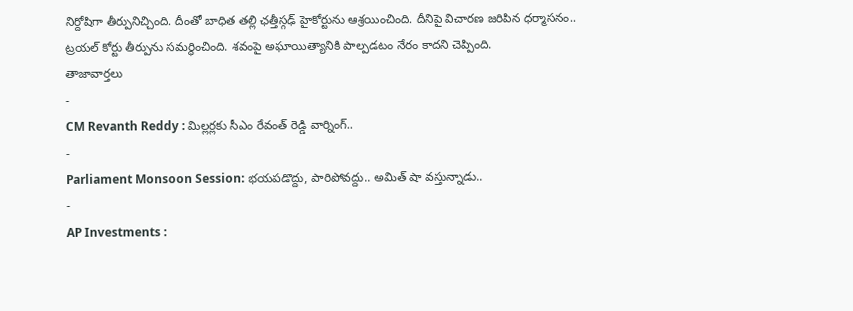నిర్దోషిగా తీర్పునిచ్చింది. దీంతో బాధిత తల్లి ఛత్తీస్గఢ్ హైకోర్టును ఆశ్రయించింది. దీనిపై విచారణ జరిపిన ధర్మాసనం.. ట్రయల్ కోర్టు తీర్పును సమర్థించింది. శవంపై అఘాయిత్యానికి పాల్పడటం నేరం కాదని చెప్పింది.
తాజావార్తలు
-
CM Revanth Reddy : మిల్లర్లకు సీఎం రేవంత్ రెడ్డి వార్నింగ్..
-
Parliament Monsoon Session: భయపడొద్దు, పారిపోవద్దు.. అమిత్ షా వస్తున్నాడు..
-
AP Investments :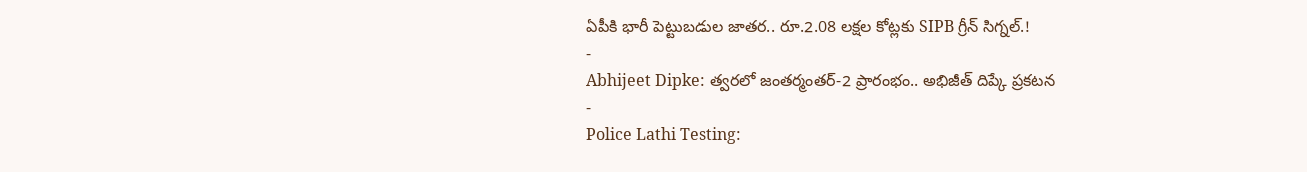ఏపీకి భారీ పెట్టుబడుల జాతర.. రూ.2.08 లక్షల కోట్లకు SIPB గ్రీన్ సిగ్నల్.!
-
Abhijeet Dipke: త్వరలో జంతర్మంతర్-2 ప్రారంభం.. అభిజీత్ దిప్కే ప్రకటన
-
Police Lathi Testing: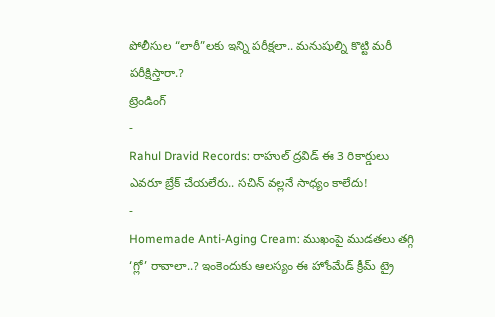పోలీసుల “లాఠీ”లకు ఇన్ని పరీక్షలా.. మనుషుల్ని కొట్టి మరీ పరీక్షిస్తారా.?
ట్రెండింగ్
-
Rahul Dravid Records: రాహుల్ ద్రవిడ్ ఈ 3 రికార్డులు ఎవరూ బ్రేక్ చేయలేరు.. సచిన్ వల్లనే సాధ్యం కాలేదు!
-
Homemade Anti-Aging Cream: ముఖంపై ముడతలు తగ్గి ‘గ్లో’ రావాలా..? ఇంకెందుకు ఆలస్యం ఈ హోంమేడ్ క్రీమ్ ట్రై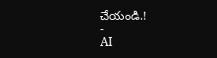చేయండి.!
-
AI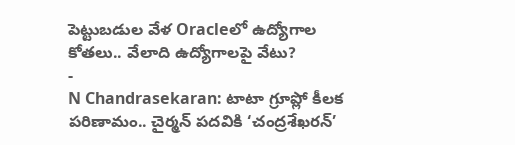పెట్టుబడుల వేళ Oracleలో ఉద్యోగాల కోతలు.. వేలాది ఉద్యోగాలపై వేటు?
-
N Chandrasekaran: టాటా గ్రూప్లో కీలక పరిణామం.. చైర్మన్ పదవికి ‘చంద్రశేఖరన్’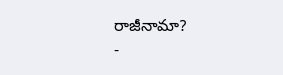రాజీనామా?
-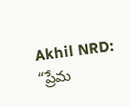Akhil NRD: “ప్రేమ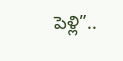పెళ్లి”..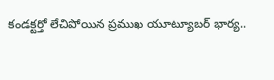కండక్టర్తో లేచిపోయిన ప్రముఖ యూట్యూబర్ భార్య..